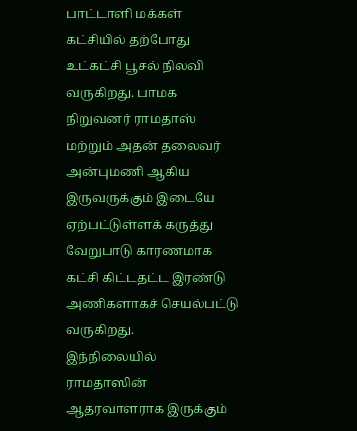பாட்டாளி மக்கள் கட்சியில் தற்போது உட்கட்சி பூசல் நிலவி வருகிறது. பாமக நிறுவனர் ராமதாஸ் மற்றும் அதன் தலைவர் அன்புமணி ஆகிய இருவருக்கும் இடையே ஏற்பட்டுள்ளக் கருத்து வேறுபாடு காரணமாக கட்சி கிட்டதட்ட இரண்டு அணிகளாகச் செயல்பட்டு வருகிறது.
இந்நிலையில் ராமதாஸின் ஆதரவாளராக இருக்கும்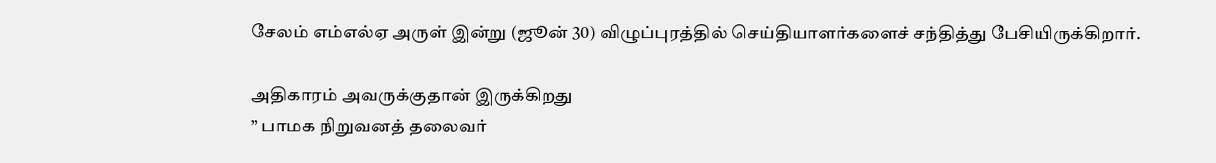சேலம் எம்எல்ஏ அருள் இன்று (ஜூன் 30) விழுப்புரத்தில் செய்தியாளர்களைச் சந்தித்து பேசியிருக்கிறார்.

அதிகாரம் அவருக்குதான் இருக்கிறது
” பாமக நிறுவனத் தலைவர்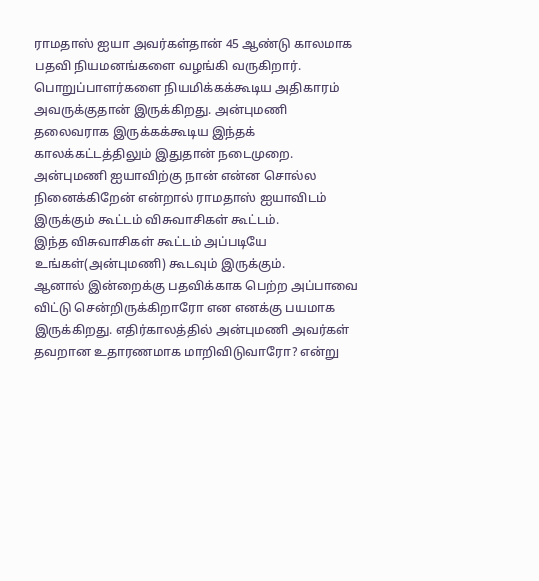ராமதாஸ் ஐயா அவர்கள்தான் 45 ஆண்டு காலமாக பதவி நியமனங்களை வழங்கி வருகிறார்.
பொறுப்பாளர்களை நியமிக்கக்கூடிய அதிகாரம் அவருக்குதான் இருக்கிறது. அன்புமணி தலைவராக இருக்கக்கூடிய இந்தக் காலக்கட்டத்திலும் இதுதான் நடைமுறை.
அன்புமணி ஐயாவிற்கு நான் என்ன சொல்ல நினைக்கிறேன் என்றால் ராமதாஸ் ஐயாவிடம் இருக்கும் கூட்டம் விசுவாசிகள் கூட்டம்.
இந்த விசுவாசிகள் கூட்டம் அப்படியே உங்கள்(அன்புமணி) கூடவும் இருக்கும்.
ஆனால் இன்றைக்கு பதவிக்காக பெற்ற அப்பாவை விட்டு சென்றிருக்கிறாரோ என எனக்கு பயமாக இருக்கிறது. எதிர்காலத்தில் அன்புமணி அவர்கள் தவறான உதாரணமாக மாறிவிடுவாரோ? என்று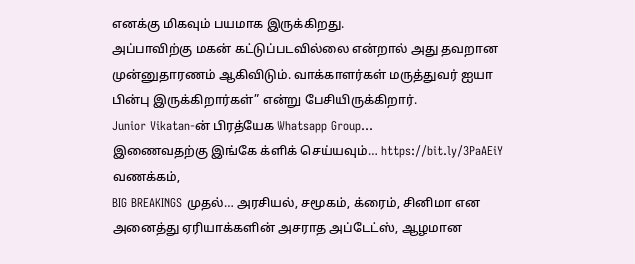எனக்கு மிகவும் பயமாக இருக்கிறது.
அப்பாவிற்கு மகன் கட்டுப்படவில்லை என்றால் அது தவறான முன்னுதாரணம் ஆகிவிடும். வாக்காளர்கள் மருத்துவர் ஐயா பின்பு இருக்கிறார்கள்” என்று பேசியிருக்கிறார்.
Junior Vikatan-ன் பிரத்யேக Whatsapp Group…
இணைவதற்கு இங்கே க்ளிக் செய்யவும்… https://bit.ly/3PaAEiY
வணக்கம்,
BIG BREAKINGS முதல்… அரசியல், சமூகம், க்ரைம், சினிமா என அனைத்து ஏரியாக்களின் அசராத அப்டேட்ஸ், ஆழமான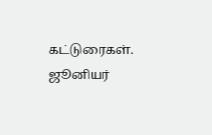கட்டுரைகள்.
ஜூனியர்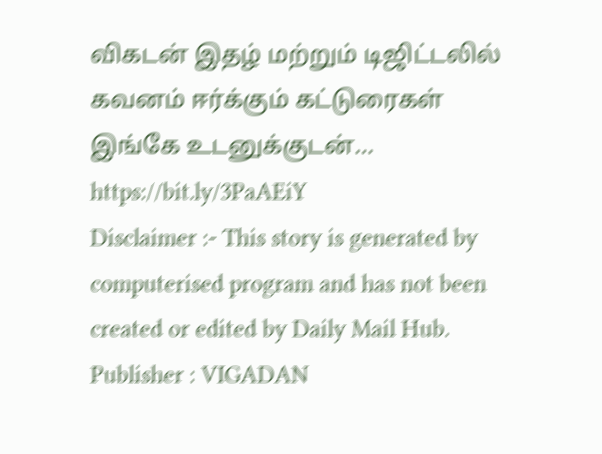விகடன் இதழ் மற்றும் டிஜிட்டலில் கவனம் ஈர்க்கும் கட்டுரைகள் இங்கே உடனுக்குடன்… https://bit.ly/3PaAEiY
Disclaimer :- This story is generated by computerised program and has not been created or edited by Daily Mail Hub. Publisher : VIGADAN